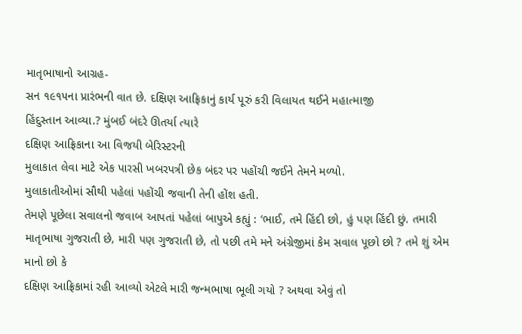માતૃભાષાનો આગ્રહ-
સન ૧૯૧૫ના પ્રારંભની વાત છે. દક્ષિણ આફ્રિકાનું કાર્ય પૂરું કરી વિલાયત થઈને મહાત્માજી
હિંદુસ્તાન આવ્યા.? મુંબઈ બંદરે ઊતર્યા ત્યારે
દક્ષિણ આફ્રિકાના આ વિજયી બેરિસ્ટરની
મુલાકાત લેવા માટે એક પારસી ખબરપત્રી છેક બંદર પર પહોંચી જઈને તેમને મળ્યો.
મુલાકાતીઓમાં સૌથી પહેલાં પહોંચી જવાની તેની હોંશ હતી.
તેમણે પૂછેલા સવાલનો જવાબ આપતાં પહેલાં બાપુએ કહ્યું : ‘ભાઈ, તમે હિંદી છો, હું પણ હિંદી છું. તમારી માતૃભાષા ગુજરાતી છે, મારી પણ ગુજરાતી છે, તો પછી તમે મને અંગ્રેજીમાં કેમ સવાલ પૂછો છો ? તમે શું એમ માનો છો કે
દક્ષિણ આફ્રિકામાં રહી આવ્યો એટલે મારી જન્મભાષા ભૂલી ગયો ? અથવા એવું તો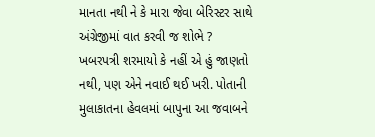માનતા નથી ને કે મારા જેવા બેરિસ્ટર સાથે અંગ્રેજીમાં વાત કરવી જ શોભે ?
ખબરપત્રી શરમાયો કે નહીં એ હું જાણતો નથી, પણ એને નવાઈ થઈ ખરી. પોતાની મુલાકાતના હેવલમાં બાપુના આ જવાબને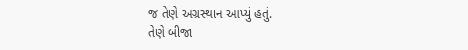જ તેણે અગ્રસ્થાન આપ્યું હતું.
તેણે બીજા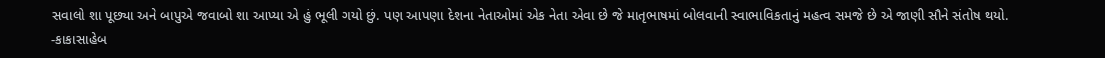સવાલો શા પૂછ્યા અને બાપુએ જવાબો શા આપ્યા એ હું ભૂલી ગયો છું. પણ આપણા દેશના નેતાઓમાં એક નેતા એવા છે જે માતૃભાષમાં બોલવાની સ્વાભાવિકતાનું મહત્વ સમજે છે એ જાણી સૌને સંતોષ થયો.
-કાકાસાહેબ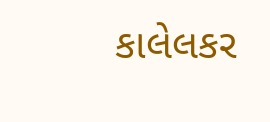કાલેલકર